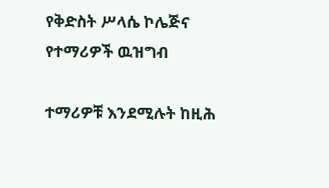የቅድስት ሥላሴ ኮሌጅና የተማሪዎች ዉዝግብ

ተማሪዎቹ እንደሚሉት ከዚሕ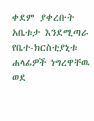ቀደም ያቀረቡት አቤቱታ እንደሚጣራ የቤተ-ክርስቲያኒቱ ሐላፊዎች ነግረዋቸዉ ወደ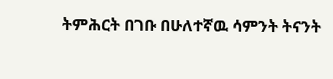ትምሕርት በገቡ በሁለተኛዉ ሳምንት ትናንት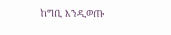ከግቢ እንዲወጡ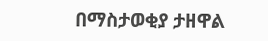በማስታወቂያ ታዘዋል